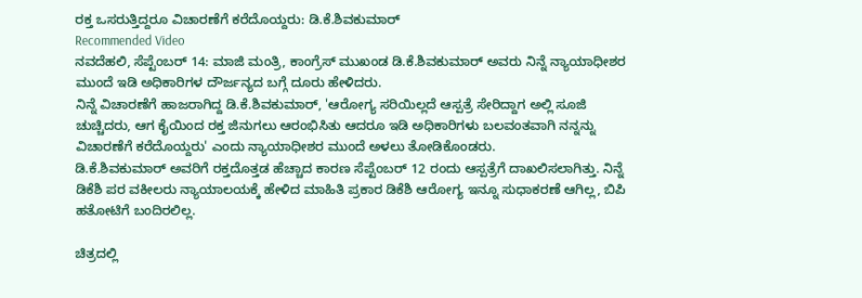ರಕ್ತ ಒಸರುತ್ತಿದ್ದರೂ ವಿಚಾರಣೆಗೆ ಕರೆದೊಯ್ದರು: ಡಿ.ಕೆ.ಶಿವಕುಮಾರ್
Recommended Video
ನವದೆಹಲಿ, ಸೆಪ್ಟೆಂಬರ್ 14: ಮಾಜಿ ಮಂತ್ರಿ, ಕಾಂಗ್ರೆಸ್ ಮುಖಂಡ ಡಿ.ಕೆ.ಶಿವಕುಮಾರ್ ಅವರು ನಿನ್ನೆ ನ್ಯಾಯಾಧೀಶರ ಮುಂದೆ ಇಡಿ ಅಧಿಕಾರಿಗಳ ದೌರ್ಜನ್ಯದ ಬಗ್ಗೆ ದೂರು ಹೇಳಿದರು.
ನಿನ್ನೆ ವಿಚಾರಣೆಗೆ ಹಾಜರಾಗಿದ್ದ ಡಿ.ಕೆ.ಶಿವಕುಮಾರ್, 'ಆರೋಗ್ಯ ಸರಿಯಿಲ್ಲದೆ ಆಸ್ಪತ್ರೆ ಸೇರಿದ್ದಾಗ ಅಲ್ಲಿ ಸೂಜಿ ಚುಚ್ಚಿದರು, ಆಗ ಕೈಯಿಂದ ರಕ್ತ ಜಿನುಗಲು ಆರಂಭಿಸಿತು ಆದರೂ ಇಡಿ ಅಧಿಕಾರಿಗಳು ಬಲವಂತವಾಗಿ ನನ್ನನ್ನು ವಿಚಾರಣೆಗೆ ಕರೆದೊಯ್ದರು' ಎಂದು ನ್ಯಾಯಾಧೀಶರ ಮುಂದೆ ಅಳಲು ತೋಡಿಕೊಂಡರು.
ಡಿ.ಕೆ.ಶಿವಕುಮಾರ್ ಅವರಿಗೆ ರಕ್ತದೊತ್ತಡ ಹೆಚ್ಚಾದ ಕಾರಣ ಸೆಪ್ಟೆಂಬರ್ 12 ರಂದು ಆಸ್ಪತ್ರೆಗೆ ದಾಖಲಿಸಲಾಗಿತ್ತು. ನಿನ್ನೆ ಡಿಕೆಶಿ ಪರ ವಕೀಲರು ನ್ಯಾಯಾಲಯಕ್ಕೆ ಹೇಳಿದ ಮಾಹಿತಿ ಪ್ರಕಾರ ಡಿಕೆಶಿ ಆರೋಗ್ಯ ಇನ್ನೂ ಸುಧಾಕರಣೆ ಆಗಿಲ್ಲ, ಬಿಪಿ ಹತೋಟಿಗೆ ಬಂದಿರಲಿಲ್ಲ.

ಚಿತ್ರದಲ್ಲಿ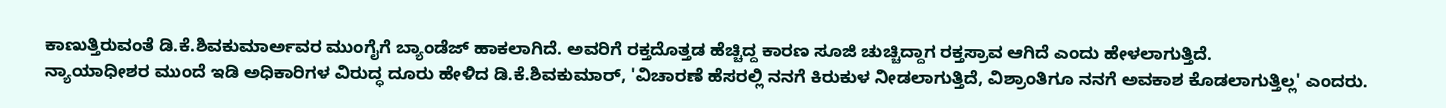ಕಾಣುತ್ತಿರುವಂತೆ ಡಿ.ಕೆ.ಶಿವಕುಮಾರ್ಅವರ ಮುಂಗೈಗೆ ಬ್ಯಾಂಡೆಜ್ ಹಾಕಲಾಗಿದೆ. ಅವರಿಗೆ ರಕ್ತದೊತ್ತಡ ಹೆಚ್ಚಿದ್ದ ಕಾರಣ ಸೂಜಿ ಚುಚ್ಚಿದ್ದಾಗ ರಕ್ತಸ್ರಾವ ಆಗಿದೆ ಎಂದು ಹೇಳಲಾಗುತ್ತಿದೆ.
ನ್ಯಾಯಾಧೀಶರ ಮುಂದೆ ಇಡಿ ಅಧಿಕಾರಿಗಳ ವಿರುದ್ಧ ದೂರು ಹೇಳಿದ ಡಿ.ಕೆ.ಶಿವಕುಮಾರ್, 'ವಿಚಾರಣೆ ಹೆಸರಲ್ಲಿ ನನಗೆ ಕಿರುಕುಳ ನೀಡಲಾಗುತ್ತಿದೆ, ವಿಶ್ರಾಂತಿಗೂ ನನಗೆ ಅವಕಾಶ ಕೊಡಲಾಗುತ್ತಿಲ್ಲ' ಎಂದರು.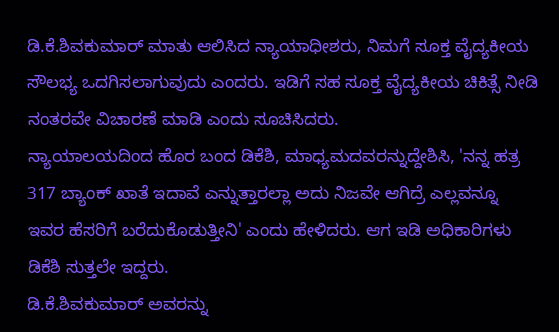ಡಿ.ಕೆ.ಶಿವಕುಮಾರ್ ಮಾತು ಆಲಿಸಿದ ನ್ಯಾಯಾಧೀಶರು, ನಿಮಗೆ ಸೂಕ್ತ ವೈದ್ಯಕೀಯ ಸೌಲಭ್ಯ ಒದಗಿಸಲಾಗುವುದು ಎಂದರು. ಇಡಿಗೆ ಸಹ ಸೂಕ್ತ ವೈದ್ಯಕೀಯ ಚಿಕಿತ್ಸೆ ನೀಡಿ ನಂತರವೇ ವಿಚಾರಣೆ ಮಾಡಿ ಎಂದು ಸೂಚಿಸಿದರು.
ನ್ಯಾಯಾಲಯದಿಂದ ಹೊರ ಬಂದ ಡಿಕೆಶಿ, ಮಾಧ್ಯಮದವರನ್ನುದ್ದೇಶಿಸಿ, 'ನನ್ನ ಹತ್ರ 317 ಬ್ಯಾಂಕ್ ಖಾತೆ ಇದಾವೆ ಎನ್ನುತ್ತಾರಲ್ಲಾ ಅದು ನಿಜವೇ ಆಗಿದ್ರೆ ಎಲ್ಲವನ್ನೂ ಇವರ ಹೆಸರಿಗೆ ಬರೆದುಕೊಡುತ್ತೀನಿ' ಎಂದು ಹೇಳಿದರು. ಆಗ ಇಡಿ ಅಧಿಕಾರಿಗಳು ಡಿಕೆಶಿ ಸುತ್ತಲೇ ಇದ್ದರು.
ಡಿ.ಕೆ.ಶಿವಕುಮಾರ್ ಅವರನ್ನು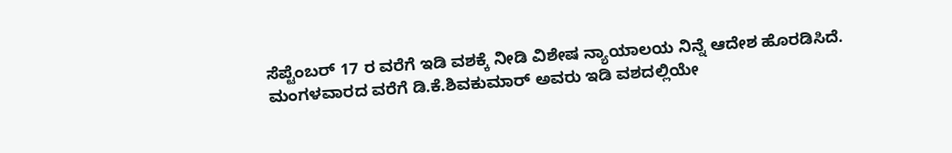ಸೆಪ್ಟೆಂಬರ್ 17 ರ ವರೆಗೆ ಇಡಿ ವಶಕ್ಕೆ ನೀಡಿ ವಿಶೇಷ ನ್ಯಾಯಾಲಯ ನಿನ್ನೆ ಆದೇಶ ಹೊರಡಿಸಿದೆ. ಮಂಗಳವಾರದ ವರೆಗೆ ಡಿ.ಕೆ.ಶಿವಕುಮಾರ್ ಅವರು ಇಡಿ ವಶದಲ್ಲಿಯೇ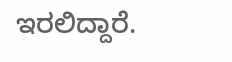ಇರಲಿದ್ದಾರೆ.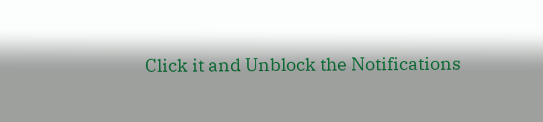Click it and Unblock the Notifications